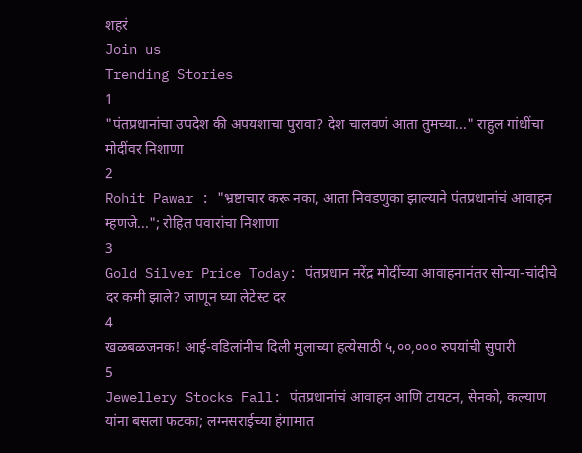शहरं
Join us
Trending Stories
1
"पंतप्रधानांचा उपदेश की अपयशाचा पुरावा? देश चालवणं आता तुमच्या..." राहुल गांधींचा मोदींवर निशाणा
2
Rohit Pawar : "भ्रष्टाचार करू नका, आता निवडणुका झाल्याने पंतप्रधानांचं आवाहन म्हणजे..."; रोहित पवारांचा निशाणा
3
Gold Silver Price Today: पंतप्रधान नरेंद्र मोदींच्या आवाहनानंतर सोन्या-चांदीचे दर कमी झाले? जाणून घ्या लेटेस्ट दर
4
खळबळजनक! आई-वडिलांनीच दिली मुलाच्या हत्येसाठी ५,००,००० रुपयांची सुपारी
5
Jewellery Stocks Fall: पंतप्रधानांचं आवाहन आणि टायटन, सेनको, कल्याण यांना बसला फटका; लग्नसराईच्या हंगामात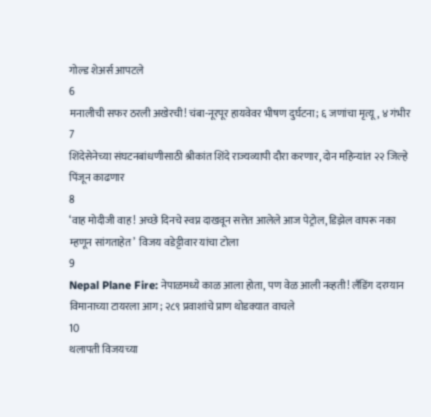गोल्ड शेअर्स आपटले
6
मनालीची सफर ठरली अखेरची! चंबा-नूरपूर हायवेवर भीषण दुर्घटना; ६ जणांचा मृत्यू, ४ गंभीर
7
शिंदेसेनेच्या संघटनबांधणीसाठी श्रीकांत शिंदे राज्यव्यापी दौरा करणार, दोन महिन्यांत २२ जिल्हे पिंजून काढणार
8
‘वाह मोदीजी वाह! अच्छे दिनचे स्वप्न दाखवून सत्तेत आलेले आज पेट्रोल, डिझेल वापरू नका म्हणून सांगताहेत’  विजय वडेट्टीवार यांचा टोला
9
Nepal Plane Fire: नेपाळमध्ये काळ आला होता, पण वेळ आली नव्हती! लँडिंग दरम्यान विमानाच्या टायरला आग; २८९ प्रवाशांचे प्राण थोडक्यात वाचले
10
थलापती विजयच्या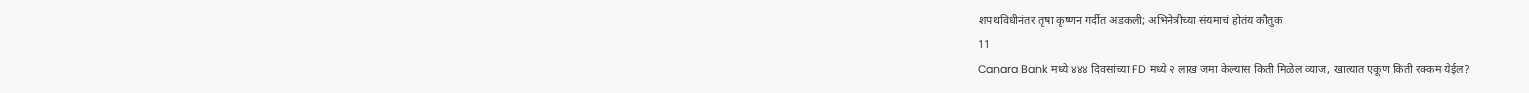शपथविधीनंतर तृषा कृष्णन गर्दीत अडकली; अभिनेत्रीच्या संयमाचं होतंय कौतुक
11
Canara Bank मध्ये ४४४ दिवसांच्या FD मध्ये २ लाख जमा केल्यास किती मिळेल व्याज, खात्यात एकूण किती रक्कम येईल?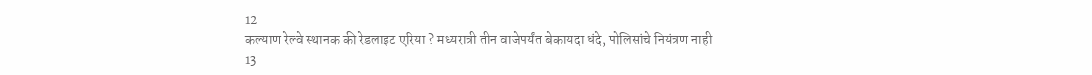12
कल्याण रेल्वे स्थानक की रेडलाइट एरिया ? मध्यरात्री तीन वाजेपर्यंत बेकायदा धंदे, पोलिसांचे नियंत्रण नाही
13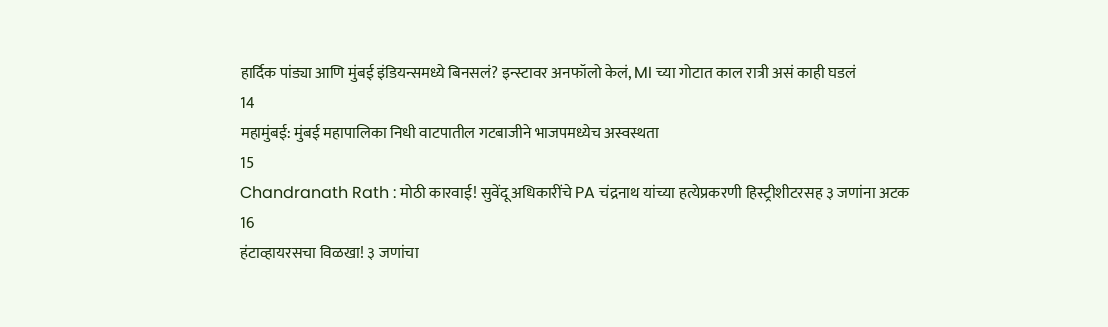हार्दिक पांड्या आणि मुंबई इंडियन्समध्ये बिनसलं? इन्स्टावर अनफॉलो केलं, MI च्या गोटात काल रात्री असं काही घडलं
14
महामुंबई: मुंबई महापालिका निधी वाटपातील गटबाजीने भाजपमध्येच अस्वस्थता
15
Chandranath Rath : मोठी कारवाई! सुवेंदू अधिकारींचे PA चंद्रनाथ यांच्या हत्येप्रकरणी हिस्ट्रीशीटरसह ३ जणांना अटक
16
हंटाव्हायरसचा विळखा! ३ जणांचा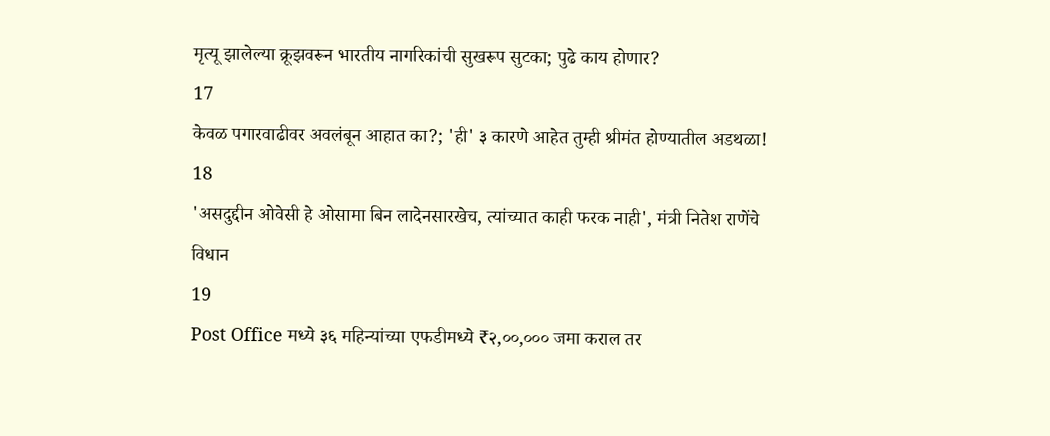मृत्यू झालेल्या क्रूझवरून भारतीय नागरिकांची सुखरूप सुटका; पुढे काय होणार?
17
केवळ पगारवाढीवर अवलंबून आहात का?; 'ही' ३ कारणे आहेत तुम्ही श्रीमंत होण्यातील अडथळा!
18
'असदुद्दीन ओवेसी हे ओसामा बिन लादेनसारखेच, त्यांच्यात काही फरक नाही', मंत्री नितेश राणेंचे विधान
19
Post Office मध्ये ३६ महिन्यांच्या एफडीमध्ये ₹२,००,००० जमा कराल तर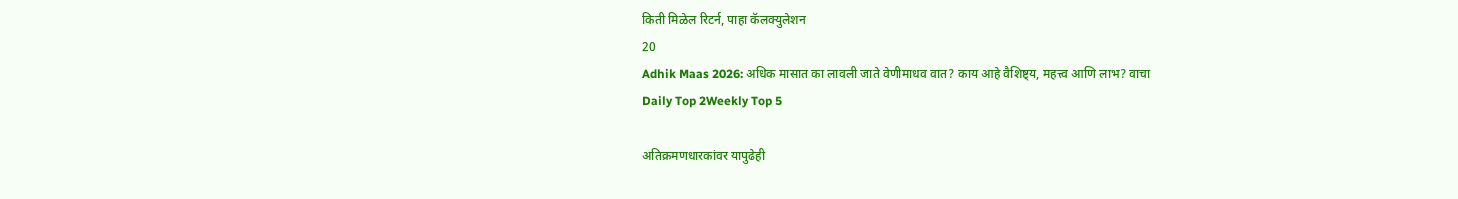किती मिळेल रिटर्न, पाहा कॅलक्युलेशन
20
Adhik Maas 2026: अधिक मासात का लावली जाते वेणीमाधव वात? काय आहे वैशिष्ट्य, महत्त्व आणि लाभ? वाचा
Daily Top 2Weekly Top 5

अतिक्रमणधारकांवर यापुढेही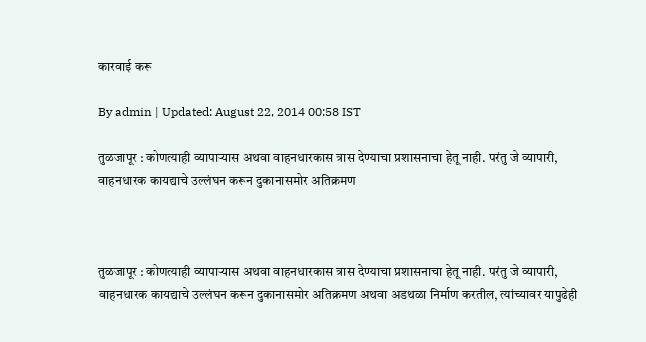कारवाई करू

By admin | Updated: August 22, 2014 00:58 IST

तुळजापूर : कोणत्याही व्यापाऱ्यास अथवा वाहनधारकास त्रास देण्याचा प्रशासनाचा हेतू नाही. परंतु जे व्यापारी, वाहनधारक कायद्याचे उल्लंघन करून दुकानासमोर अतिक्रमण



तुळजापूर : कोणत्याही व्यापाऱ्यास अथवा वाहनधारकास त्रास देण्याचा प्रशासनाचा हेतू नाही. परंतु जे व्यापारी, वाहनधारक कायद्याचे उल्लंघन करून दुकानासमोर अतिक्रमण अथवा अडथळा निर्माण करतील, त्यांच्यावर यापुढेही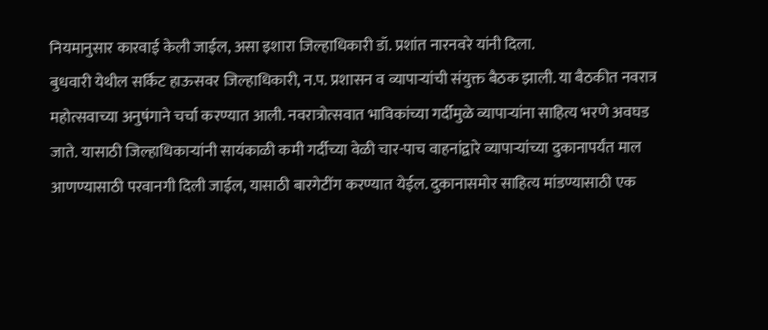नियमानुसार कारवाई केली जाईल, असा इशारा जिल्हाधिकारी डॉ. प्रशांत नारनवरे यांनी दिला.
बुधवारी येथील सर्किट हाऊसवर जिल्हाधिकारी, न.प. प्रशासन व व्यापाऱ्यांची संयुक्त बैठक झाली. या बैठकीत नवरात्र महोत्सवाच्या अनुषंगाने चर्चा करण्यात आली. नवरात्रोत्सवात भाविकांच्या गर्दीमुळे व्यापाऱ्यांना साहित्य भरणे अवघड जाते. यासाठी जिल्हाधिकाऱ्यांनी सायंकाळी कमी गर्दीच्या वेळी चार-पाच वाहनांद्वारे व्यापाऱ्यांच्या दुकानापर्यंत माल आणण्यासाठी परवानगी दिली जाईल, यासाठी बारगेटींग करण्यात येईल. दुकानासमोर साहित्य मांडण्यासाठी एक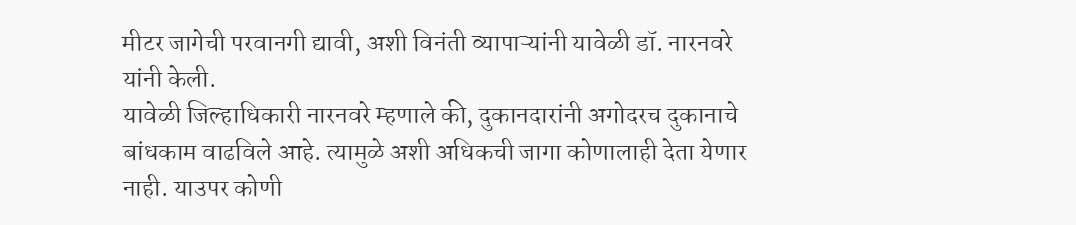मीटर जागेची परवानगी द्यावी, अशी विनंती व्यापाऱ्यांनी यावेळी डॉ. नारनवरे यांनी केली.
यावेळी जिल्हाधिकारी नारनवरे म्हणाले की, दुकानदारांनी अगोदरच दुकानाचे बांधकाम वाढविले आहे. त्यामुळे अशी अधिकची जागा कोणालाही देता येणार नाही. याउपर कोणी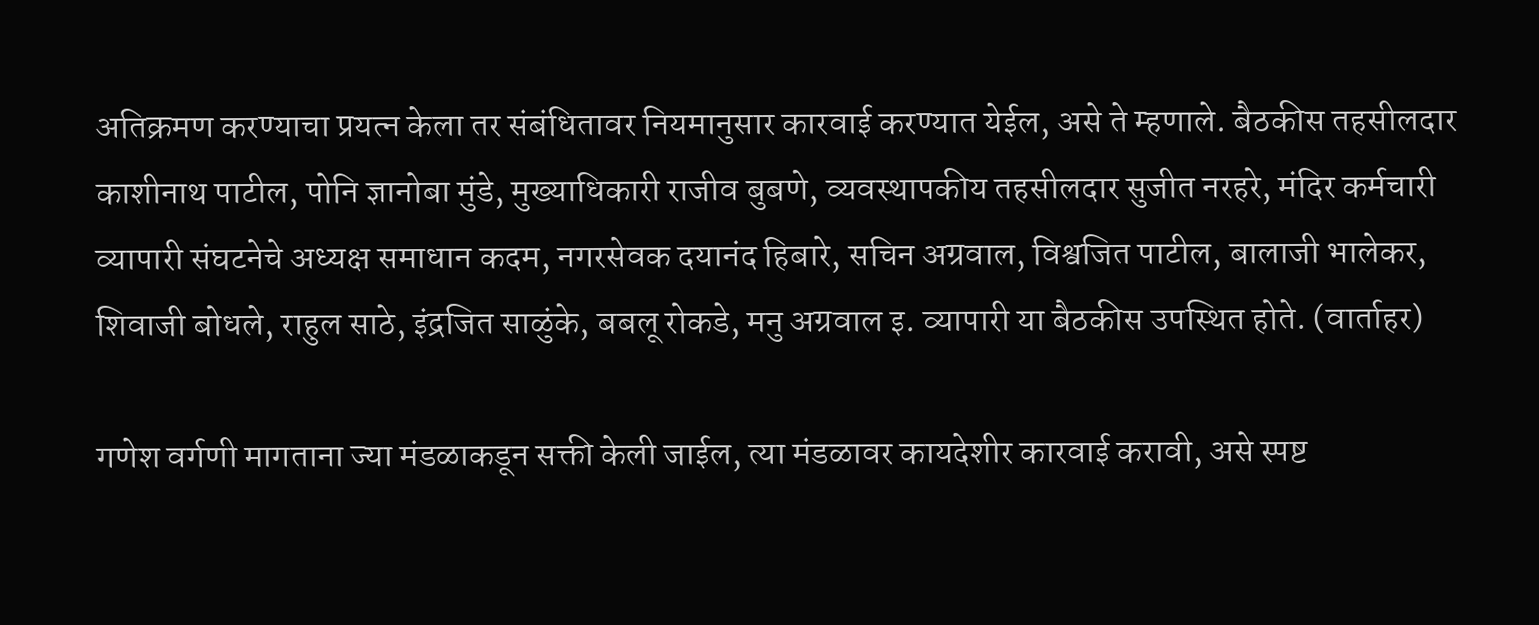अतिक्रमण करण्याचा प्रयत्न केला तर संबंधितावर नियमानुसार कारवाई करण्यात येईल, असे ते म्हणाले. बैठकीस तहसीलदार काशीनाथ पाटील, पोनि ज्ञानोबा मुंडे, मुख्याधिकारी राजीव बुबणे, व्यवस्थापकीय तहसीलदार सुजीत नरहरे, मंदिर कर्मचारी व्यापारी संघटनेचे अध्यक्ष समाधान कदम, नगरसेवक दयानंद हिबारे, सचिन अग्रवाल, विश्वजित पाटील, बालाजी भालेकर, शिवाजी बोधले, राहुल साठे, इंद्रजित साळुंके, बबलू रोकडे, मनु अग्रवाल इ. व्यापारी या बैठकीस उपस्थित होते. (वार्ताहर)

गणेश वर्गणी मागताना ज्या मंडळाकडून सक्ती केली जाईल, त्या मंडळावर कायदेशीर कारवाई करावी, असे स्पष्ट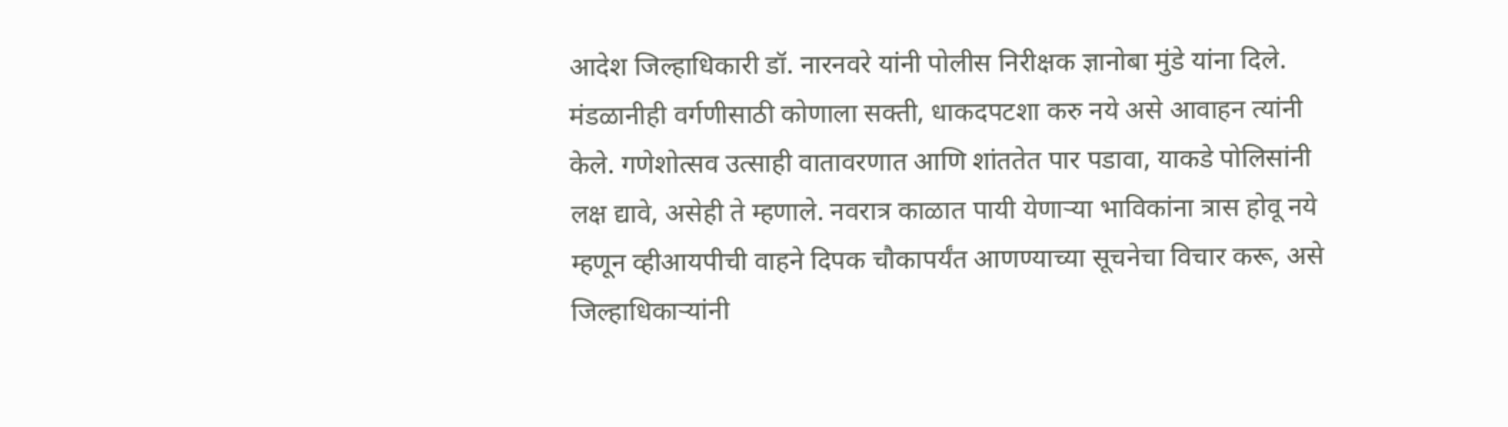आदेश जिल्हाधिकारी डॉ. नारनवरे यांनी पोलीस निरीक्षक ज्ञानोबा मुंडे यांना दिले. मंडळानीही वर्गणीसाठी कोणाला सक्ती, धाकदपटशा करु नये असे आवाहन त्यांनी केले. गणेशोत्सव उत्साही वातावरणात आणि शांततेत पार पडावा, याकडे पोलिसांनी लक्ष द्यावे, असेही ते म्हणाले. नवरात्र काळात पायी येणाऱ्या भाविकांना त्रास होवू नये म्हणून व्हीआयपीची वाहने दिपक चौकापर्यंत आणण्याच्या सूचनेचा विचार करू, असे जिल्हाधिकाऱ्यांनी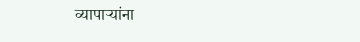व्यापाऱ्यांना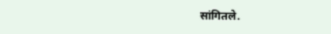सांगितले.